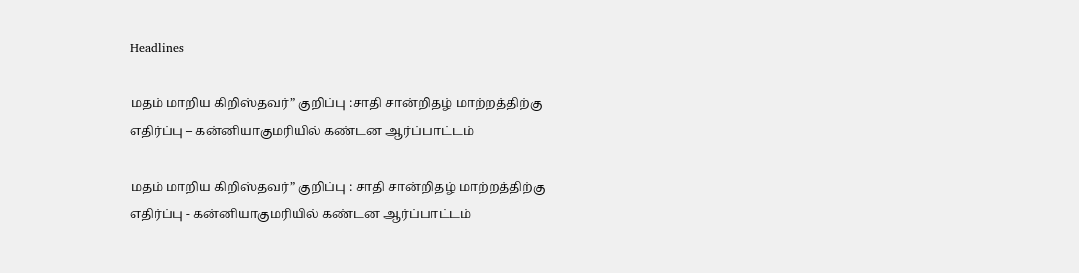Headlines

மதம் மாறிய கிறிஸ்தவர்” குறிப்பு :சாதி சான்றிதழ் மாற்றத்திற்கு எதிர்ப்பு – கன்னியாகுமரியில் கண்டன ஆர்ப்பாட்டம்

மதம் மாறிய கிறிஸ்தவர்” குறிப்பு : சாதி சான்றிதழ் மாற்றத்திற்கு எதிர்ப்பு - கன்னியாகுமரியில் கண்டன ஆர்ப்பாட்டம்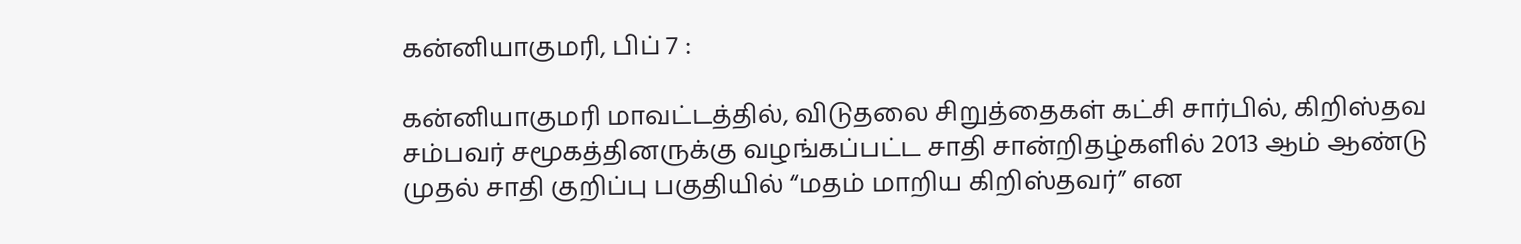கன்னியாகுமரி, பிப் 7 :

கன்னியாகுமரி மாவட்டத்தில், விடுதலை சிறுத்தைகள் கட்சி சார்பில், கிறிஸ்தவ சம்பவர் சமூகத்தினருக்கு வழங்கப்பட்ட சாதி சான்றிதழ்களில் 2013 ஆம் ஆண்டு முதல் சாதி குறிப்பு பகுதியில் “மதம் மாறிய கிறிஸ்தவர்” என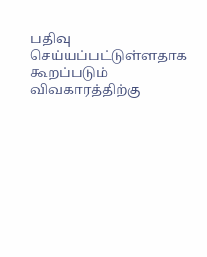பதிவு செய்யப்பட்டுள்ளதாக கூறப்படும் விவகாரத்திற்கு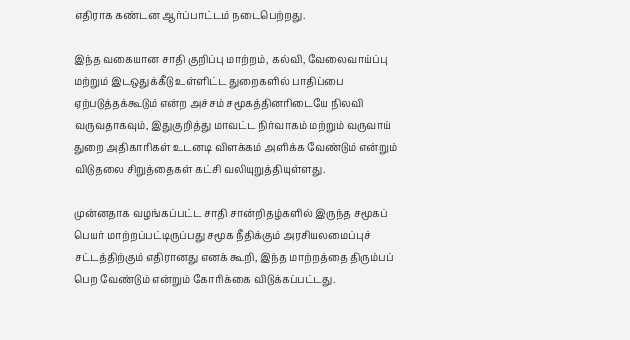எதிராக கண்டன ஆர்ப்பாட்டம் நடைபெற்றது.

இந்த வகையான சாதி குறிப்பு மாற்றம், கல்வி, வேலைவாய்ப்பு மற்றும் இடஒதுக்கீடு உள்ளிட்ட துறைகளில் பாதிப்பை ஏற்படுத்தக்கூடும் என்ற அச்சம் சமூகத்தினரிடையே நிலவி வருவதாகவும், இதுகுறித்து மாவட்ட நிர்வாகம் மற்றும் வருவாய் துறை அதிகாரிகள் உடனடி விளக்கம் அளிக்க வேண்டும் என்றும் விடுதலை சிறுத்தைகள் கட்சி வலியுறுத்தியுள்ளது.

முன்னதாக வழங்கப்பட்ட சாதி சான்றிதழ்களில் இருந்த சமூகப் பெயர் மாற்றப்பட்டிருப்பது சமூக நீதிக்கும் அரசியலமைப்புச் சட்டத்திற்கும் எதிரானது எனக் கூறி, இந்த மாற்றத்தை திரும்பப் பெற வேண்டும் என்றும் கோரிக்கை விடுக்கப்பட்டது.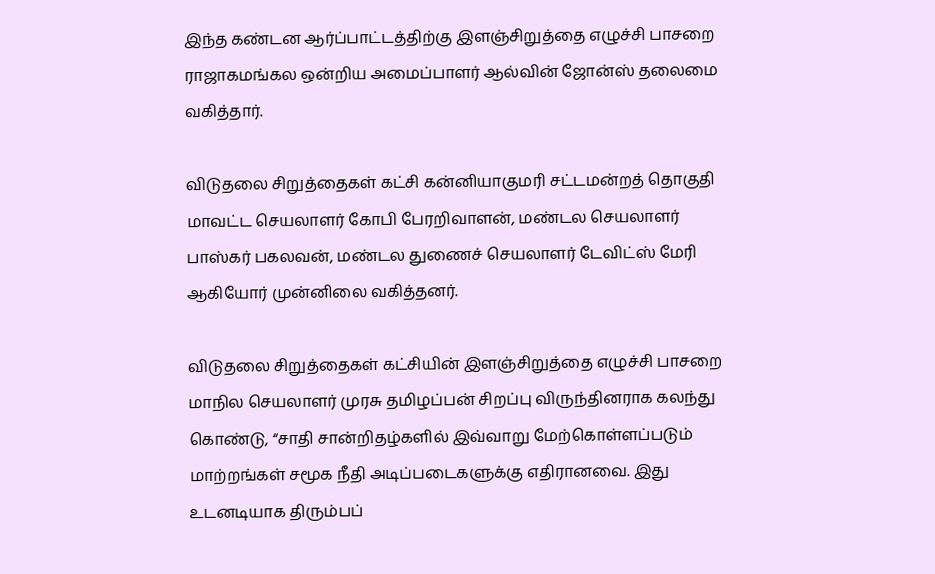இந்த கண்டன ஆர்ப்பாட்டத்திற்கு இளஞ்சிறுத்தை எழுச்சி பாசறை ராஜாகமங்கல ஒன்றிய அமைப்பாளர் ஆல்வின் ஜோன்ஸ் தலைமை வகித்தார்.

விடுதலை சிறுத்தைகள் கட்சி கன்னியாகுமரி சட்டமன்றத் தொகுதி மாவட்ட செயலாளர் கோபி பேரறிவாளன், மண்டல செயலாளர் பாஸ்கர் பகலவன், மண்டல துணைச் செயலாளர் டேவிட்ஸ் மேரி ஆகியோர் முன்னிலை வகித்தனர்.

விடுதலை சிறுத்தைகள் கட்சியின் இளஞ்சிறுத்தை எழுச்சி பாசறை மாநில செயலாளர் முரசு தமிழப்பன் சிறப்பு விருந்தினராக கலந்து கொண்டு, “சாதி சான்றிதழ்களில் இவ்வாறு மேற்கொள்ளப்படும் மாற்றங்கள் சமூக நீதி அடிப்படைகளுக்கு எதிரானவை. இது உடனடியாக திரும்பப்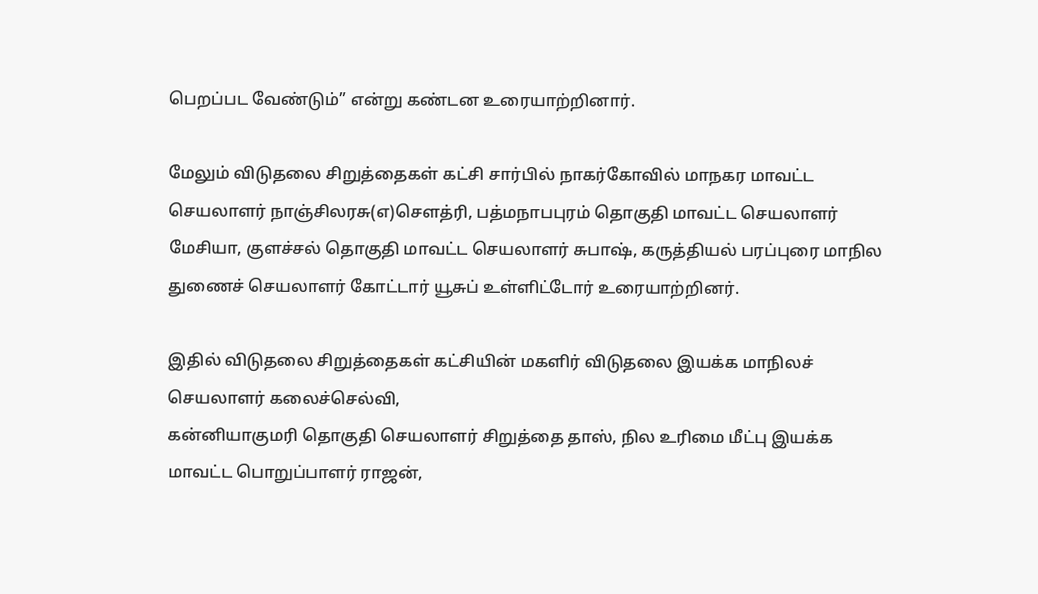பெறப்பட வேண்டும்” என்று கண்டன உரையாற்றினார்.

மேலும் விடுதலை சிறுத்தைகள் கட்சி சார்பில் நாகர்கோவில் மாநகர மாவட்ட செயலாளர் நாஞ்சிலரசு(எ)சௌத்ரி, பத்மநாபபுரம் தொகுதி மாவட்ட செயலாளர் மேசியா, குளச்சல் தொகுதி மாவட்ட செயலாளர் சுபாஷ், கருத்தியல் பரப்புரை மாநில துணைச் செயலாளர் கோட்டார் யூசுப் உள்ளிட்டோர் உரையாற்றினர்.

இதில் விடுதலை சிறுத்தைகள் கட்சியின் மகளிர் விடுதலை இயக்க மாநிலச் செயலாளர் கலைச்செல்வி,
கன்னியாகுமரி தொகுதி செயலாளர் சிறுத்தை தாஸ், நில உரிமை மீட்பு இயக்க மாவட்ட பொறுப்பாளர் ராஜன்,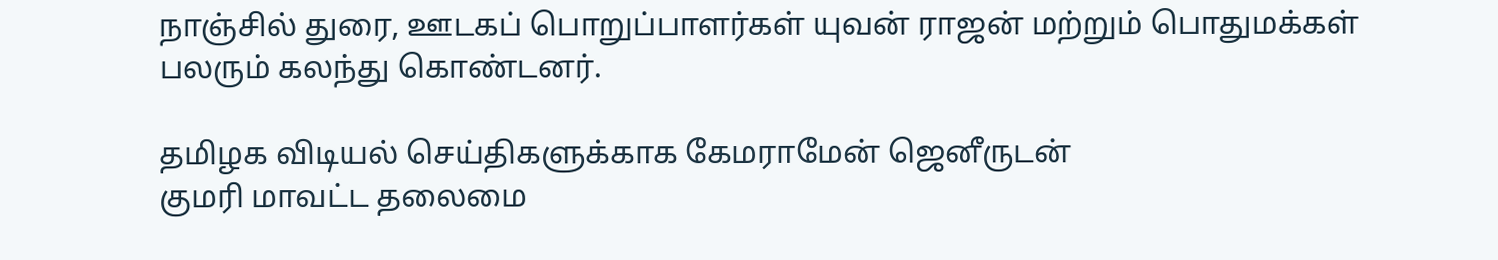நாஞ்சில் துரை, ஊடகப் பொறுப்பாளர்கள் யுவன் ராஜன் மற்றும் பொதுமக்கள் பலரும் கலந்து கொண்டனர்.

தமிழக விடியல் செய்திகளுக்காக கேமராமேன் ஜெனீருடன்
குமரி மாவட்ட தலைமை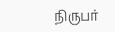நிருபர்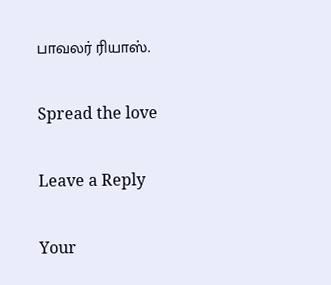பாவலர் ரியாஸ்.

Spread the love

Leave a Reply

Your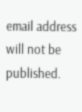email address will not be published.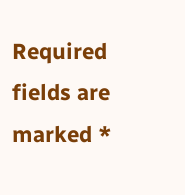Required fields are marked *